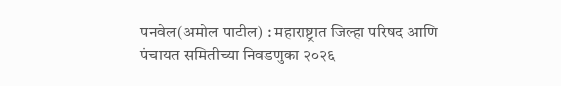पनवेल(अमोल पाटील) : महाराष्ट्रात जिल्हा परिषद आणि पंचायत समितीच्या निवडणुका २०२६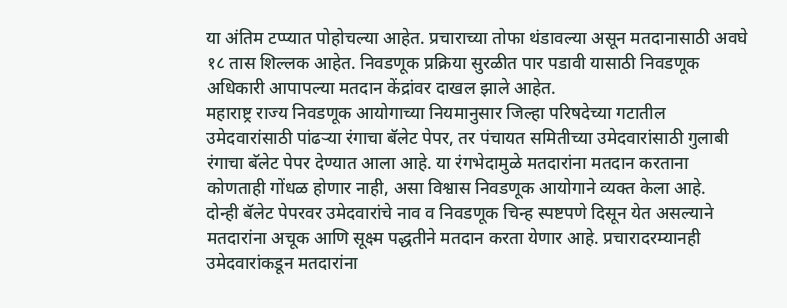या अंतिम टप्प्यात पोहोचल्या आहेत. प्रचाराच्या तोफा थंडावल्या असून मतदानासाठी अवघे १८ तास शिल्लक आहेत. निवडणूक प्रक्रिया सुरळीत पार पडावी यासाठी निवडणूक अधिकारी आपापल्या मतदान केंद्रांवर दाखल झाले आहेत.
महाराष्ट्र राज्य निवडणूक आयोगाच्या नियमानुसार जिल्हा परिषदेच्या गटातील उमेदवारांसाठी पांढऱ्या रंगाचा बॅलेट पेपर, तर पंचायत समितीच्या उमेदवारांसाठी गुलाबी रंगाचा बॅलेट पेपर देण्यात आला आहे. या रंगभेदामुळे मतदारांना मतदान करताना कोणताही गोंधळ होणार नाही, असा विश्वास निवडणूक आयोगाने व्यक्त केला आहे.
दोन्ही बॅलेट पेपरवर उमेदवारांचे नाव व निवडणूक चिन्ह स्पष्टपणे दिसून येत असल्याने मतदारांना अचूक आणि सूक्ष्म पद्धतीने मतदान करता येणार आहे. प्रचारादरम्यानही उमेदवारांकडून मतदारांना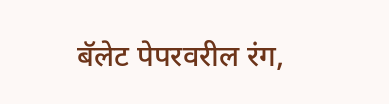बॅलेट पेपरवरील रंग,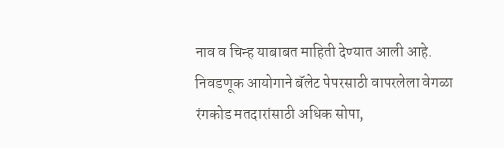नाव व चिन्ह याबाबत माहिती देण्यात आली आहे.
निवडणूक आयोगाने बॅलेट पेपरसाठी वापरलेला वेगळा रंगकोड मतदारांसाठी अधिक सोपा,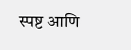स्पष्ट आणि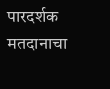पारदर्शक मतदानाचा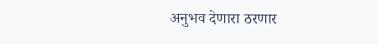अनुभव देणारा ठरणार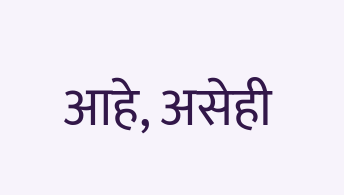आहे, असेही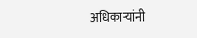अधिकाऱ्यांनी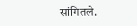सांगितले.